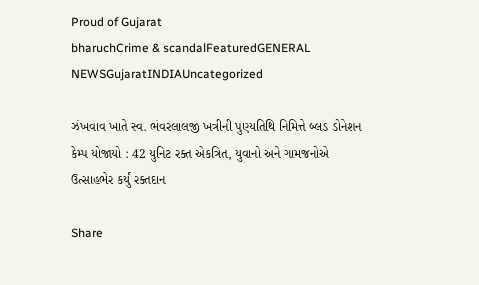Proud of Gujarat
bharuchCrime & scandalFeaturedGENERAL NEWSGujaratINDIAUncategorized

ઝંખવાવ ખાતે સ્વ. ભંવરલાલજી ખત્રીની પુણ્યતિથિ નિમિત્તે બ્લડ ડોનેશન કેમ્પ યોજાયો : 42 યુનિટ રક્ત એકત્રિત, યુવાનો અને ગામજનોએ ઉત્સાહભેર કર્યું રક્તદાન

Share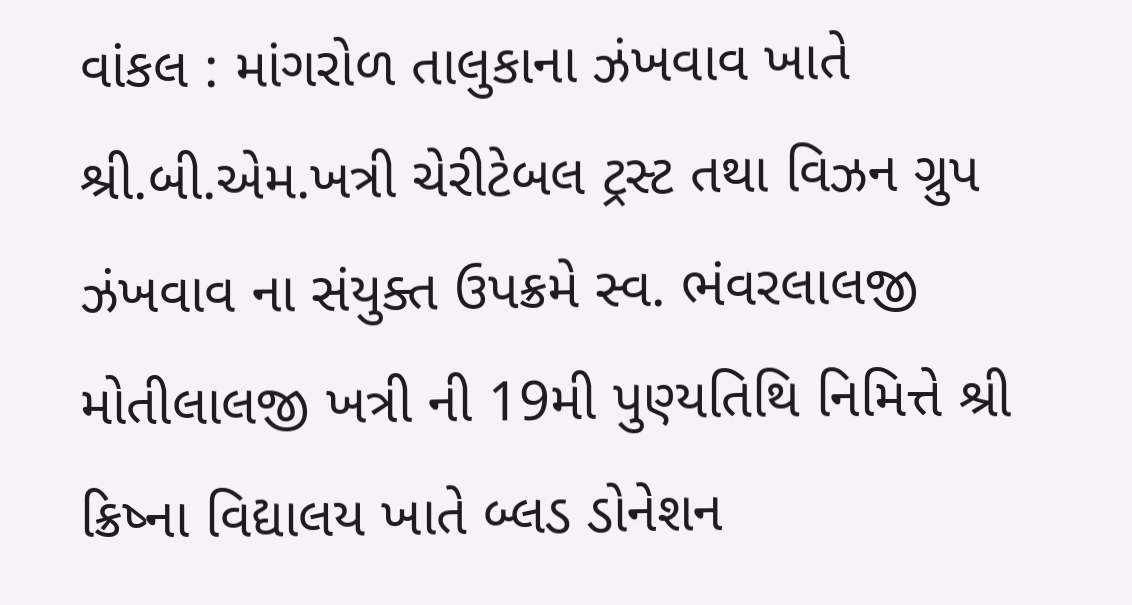વાંકલ : માંગરોળ તાલુકાના ઝંખવાવ ખાતે શ્રી.બી.એમ.ખત્રી ચેરીટેબલ ટ્રસ્ટ તથા વિઝન ગ્રુપ ઝંખવાવ ના સંયુક્ત ઉપક્રમે સ્વ. ભંવરલાલજી મોતીલાલજી ખત્રી ની 19મી પુણ્યતિથિ નિમિત્તે શ્રી ક્રિષ્ના વિદ્યાલય ખાતે બ્લડ ડોનેશન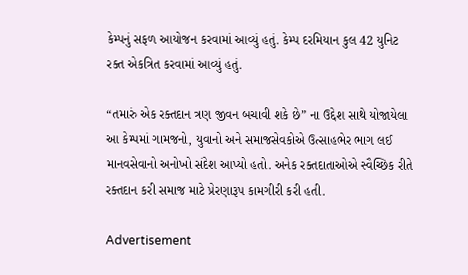કેમ્પનું સફળ આયોજન કરવામાં આવ્યું હતું. કેમ્પ દરમિયાન કુલ 42 યુનિટ રક્ત એકત્રિત કરવામાં આવ્યું હતું.

“તમારું એક રક્તદાન ત્રણ જીવન બચાવી શકે છે” ના ઉદ્દેશ સાથે યોજાયેલા આ કેમ્પમાં ગામજનો, યુવાનો અને સમાજસેવકોએ ઉત્સાહભેર ભાગ લઈ માનવસેવાનો અનોખો સંદેશ આપ્યો હતો. અનેક રક્તદાતાઓએ સ્વૈચ્છિક રીતે રક્તદાન કરી સમાજ માટે પ્રેરણારૂપ કામગીરી કરી હતી.

Advertisement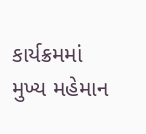કાર્યક્રમમાં મુખ્ય મહેમાન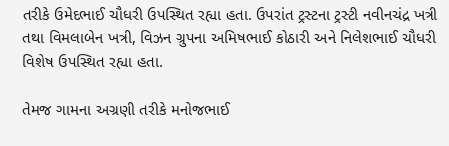તરીકે ઉમેદભાઈ ચૌધરી ઉપસ્થિત રહ્યા હતા. ઉપરાંત ટ્રસ્ટના ટ્રસ્ટી નવીનચંદ્ર ખત્રી તથા વિમલાબેન ખત્રી, વિઝન ગ્રુપના અમિષભાઈ કોઠારી અને નિલેશભાઈ ચૌધરી વિશેષ ઉપસ્થિત રહ્યા હતા.

તેમજ ગામના અગ્રણી તરીકે મનોજભાઈ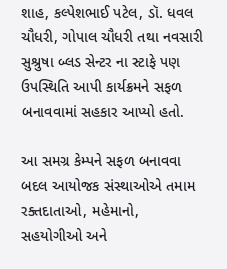શાહ, કલ્પેશભાઈ પટેલ, ડૉ. ધવલ ચૌધરી, ગોપાલ ચૌધરી તથા નવસારી સુશ્રુષા બ્લડ સેન્ટર ના સ્ટાફે પણ ઉપસ્થિતિ આપી કાર્યક્રમને સફળ બનાવવામાં સહકાર આપ્યો હતો.

આ સમગ્ર કેમ્પને સફળ બનાવવા બદલ આયોજક સંસ્થાઓએ તમામ રક્તદાતાઓ, મહેમાનો, સહયોગીઓ અને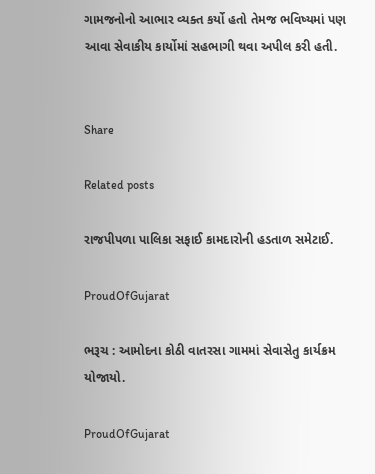ગામજનોનો આભાર વ્યક્ત કર્યો હતો તેમજ ભવિષ્યમાં પણ આવા સેવાકીય કાર્યોમાં સહભાગી થવા અપીલ કરી હતી.


Share

Related posts

રાજપીપળા પાલિકા સફાઈ કામદારોની હડતાળ સમેટાઈ.

ProudOfGujarat

ભરૂચ : આમોદના કોઠી વાતરસા ગામમાં સેવાસેતુ કાર્યક્રમ યોજાયો.

ProudOfGujarat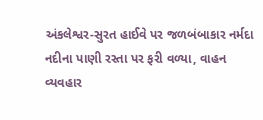અંકલેશ્વર-સુરત હાઈવે પર જળબંબાકાર નર્મદા નદીના પાણી રસ્તા પર ફરી વળ્યા, વાહન વ્યવહાર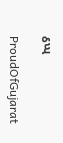ઠપ્પ

ProudOfGujarat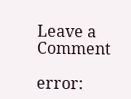Leave a Comment

error: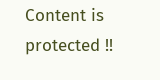Content is protected !!